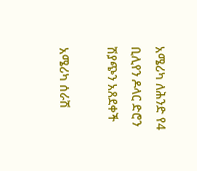አሜሪካ ለሕንድ የ4 ቢሊየን ዶላር ድሮን ሽያጭን አጸደቀች

አሜሪካ ሰራሽ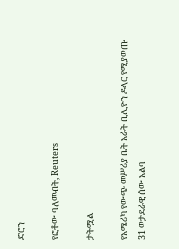ድሮን

የፎቶው ባለመብት, Reuters

ታትሟል

የአሜሪካ የውጭ መሥሪያ ቤት አራት ቢሊዮን ዶላር የሚያወጡ 31 ወታደራዊ ሰው አልባ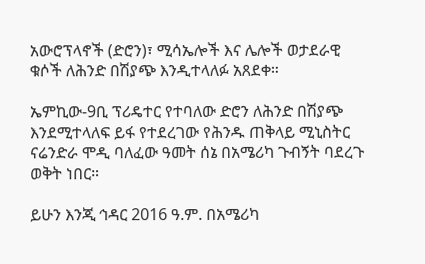አውሮፕላኖች (ድሮን)፣ ሚሳኤሎች እና ሌሎች ወታደራዊ ቁሶች ለሕንድ በሽያጭ እንዲተላለፉ አጸደቀ።

ኤምኪው-9ቢ ፕሪዴተር የተባለው ድሮን ለሕንድ በሽያጭ እንደሚተላለፍ ይፋ የተደረገው የሕንዱ ጠቅላይ ሚኒስትር ናሬንድራ ሞዲ ባለፈው ዓመት ሰኔ በአሜሪካ ጉብኝት ባደረጉ ወቅት ነበር።

ይሁን እንጂ ኅዳር 2016 ዓ.ም. በአሜሪካ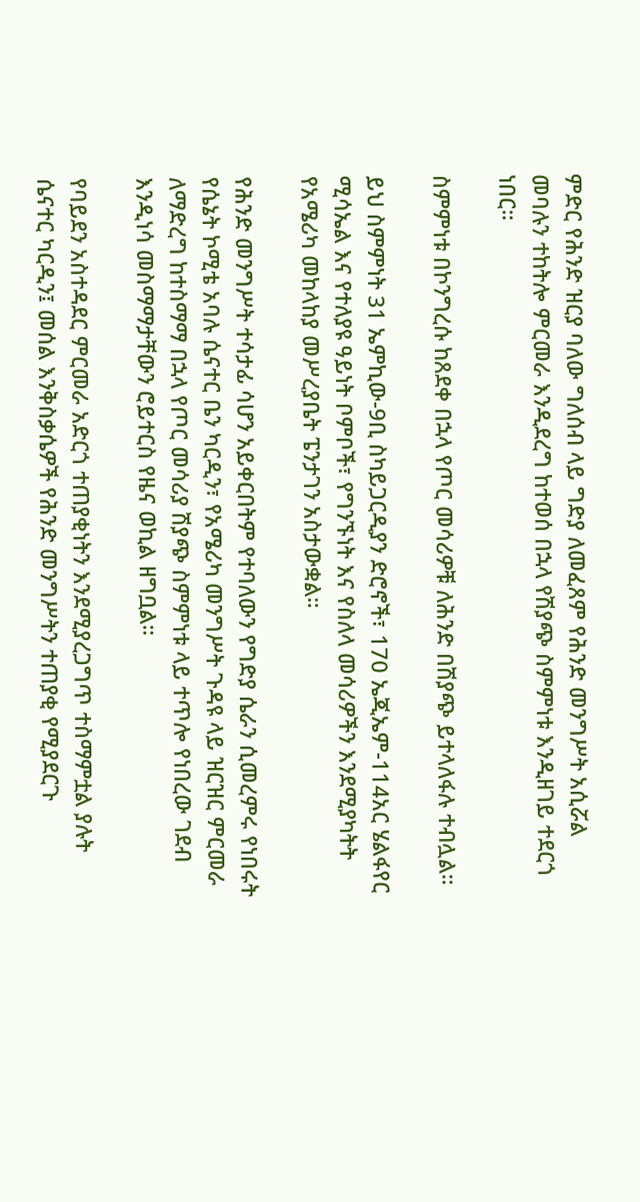ምድር የሕንድ ዝርያ ባለው ግለሰብ ላይ ግድያ ለመፈጸም የሕንድ መንግሥት አሲሯል መባሉን ተከትሎ ምርመራ እንዲደረግ ከተወሰ በኋላ የሽያጭ ስምምነቱ እንዲዘገይ ተደርጎ ነበር።

ስምምነቱ በኮንግረሱ ከጸደቀ በኋላ የጦር መሳሪዎቹ ለሕንድ በሽያጭ ይተላለፋሉ ተብሏል።

ይህ ስምምነት 31 ኤምኪው-9ቢ ስካይጋርዲያን ድሮኖች፣ 170 ኤጂኤም-114አር ሄልፋየር ሚሳኤል እና የተለያዩ ዓይነት ቦምቦች፣ የግንኙነት እና የስለላ መሳሪዎችን እንደሚያካትት የአሜሪካ መከላከያ መሥረያቤት ፔንታገን አስታውቋል።

የሕንድ መንግሥት ተሳታፊ ሳሆን አይቀርበትም የተባለውን የግድያ ሴራን ሲመረምሩ የነበሩት የሴኔት ኮሚቴ አባሉ ሴናተር ቤን ካርዲን፣ የአሜሪካ መንግሥት ጉዳዩ ላይ ዝርዝር ምርመራ ለማድረግ ከተስማማ በኋላ የጦር መሳሪያ ሽያጭ ስምምነቱ ላይ ተጥሎ የነበረው ገደብ እንዲነሳ መስማማታቸውን ሮይተርስ የዜና ወኪል ዘግቧል።

የባይደን አስተዳደር ምርመራ አድርጎ ተጠያቂነትን እንደሚያረጋግጥ ተስማምቷል ያሉት ሴናተር ካርዲን፤ መሰል እንቅስቃሴዎች የሕንድ መንግሥትን ተጠያቂ የሚያደርጉ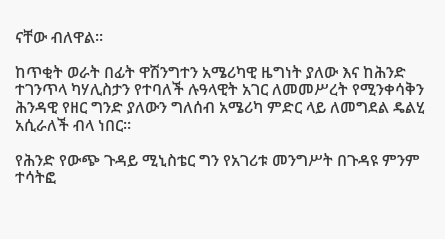ናቸው ብለዋል።

ከጥቂት ወራት በፊት ዋሽንግተን አሜሪካዊ ዜግነት ያለው እና ከሕንድ ተገንጥላ ካሃሊስታን የተባለች ሉዓላዊት አገር ለመመሥረት የሚንቀሳቅን ሕንዳዊ የዘር ግንድ ያለውን ግለሰብ አሜሪካ ምድር ላይ ለመግደል ዴልሂ አሲራለች ብላ ነበር።

የሕንድ የውጭ ጉዳይ ሚኒስቴር ግን የአገሪቱ መንግሥት በጉዳዩ ምንም ተሳትፎ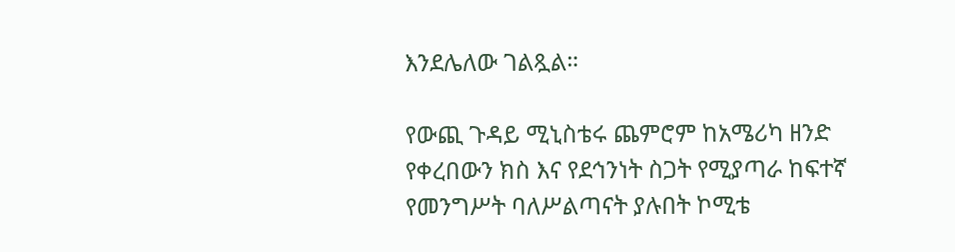እንደሌለው ገልጿል።

የውጪ ጉዳይ ሚኒስቴሩ ጨምሮም ከአሜሪካ ዘንድ የቀረበውን ክስ እና የደኅንነት ስጋት የሚያጣራ ከፍተኛ የመንግሥት ባለሥልጣናት ያሉበት ኮሚቴ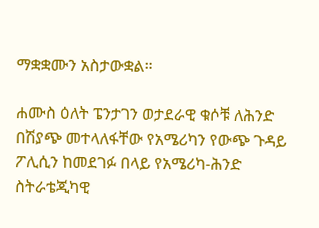ማቋቋሙን አስታውቋል።

ሐሙስ ዕለት ፔንታገን ወታደራዊ ቁሶቹ ለሕንድ በሽያጭ መተላለፋቸው የአሜሪካን የውጭ ጉዳይ ፖሊሲን ከመደገፉ በላይ የአሜሪካ-ሕንድ ስትራቴጂካዊ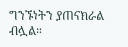ግንኙነትን ያጠናክራል ብሏል።